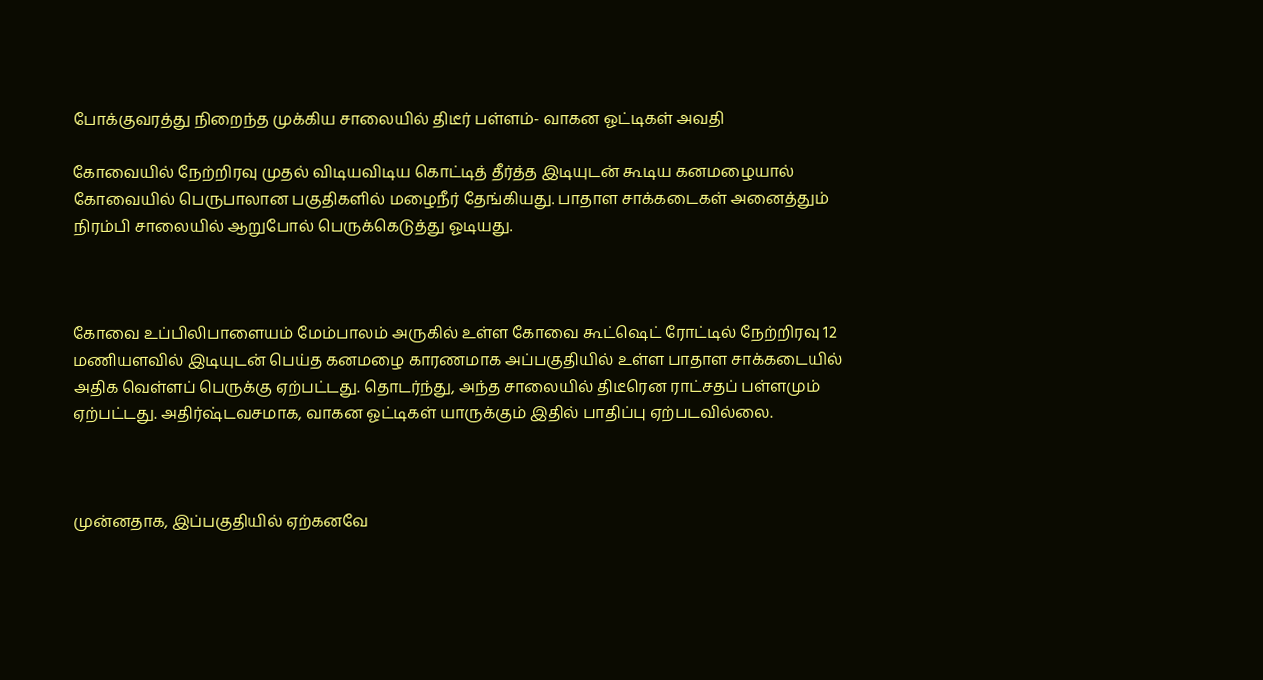போக்குவரத்து நிறைந்த முக்கிய சாலையில் திடீர் பள்ளம்- வாகன ஓட்டிகள் அவதி

கோவையில் நேற்றிரவு முதல் விடியவிடிய கொட்டித் தீர்த்த இடியுடன் கூடிய கனமழையால் கோவையில் பெருபாலான பகுதிகளில் மழைநீர் தேங்கியது. பாதாள சாக்கடைகள் அனைத்தும் நிரம்பி சாலையில் ஆறுபோல் பெருக்கெடுத்து ஓடியது.



கோவை உப்பிலிபாளையம் மேம்பாலம் அருகில் உள்ள கோவை கூட்ஷெட் ரோட்டில் நேற்றிரவு 12 மணியளவில் இடியுடன் பெய்த கனமழை காரணமாக அப்பகுதியில் உள்ள பாதாள சாக்கடையில் அதிக வெள்ளப் பெருக்கு ஏற்பட்டது. தொடர்ந்து, அந்த சாலையில் திடீரென ராட்சதப் பள்ளமும் ஏற்பட்டது. அதிர்ஷ்டவசமாக, வாகன ஓட்டிகள் யாருக்கும் இதில் பாதிப்பு ஏற்படவில்லை.



முன்னதாக, இப்பகுதியில் ஏற்கனவே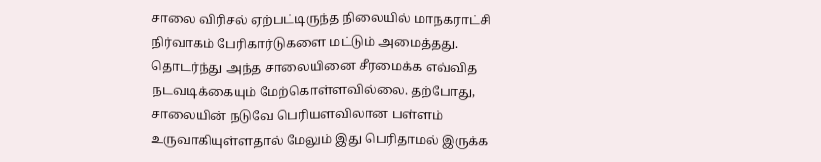சாலை விரிசல் ஏற்பட்டிருந்த நிலையில் மாநகராட்சி நிர்வாகம் பேரிகார்டுகளை மட்டும் அமைத்தது. தொடர்ந்து அந்த சாலையினை சீரமைக்க எவ்வித நடவடிக்கையும் மேற்கொள்ளவில்லை. தற்போது, சாலையின் நடுவே பெரியளவிலான பள்ளம் உருவாகியுள்ளதால் மேலும் இது பெரிதாமல் இருக்க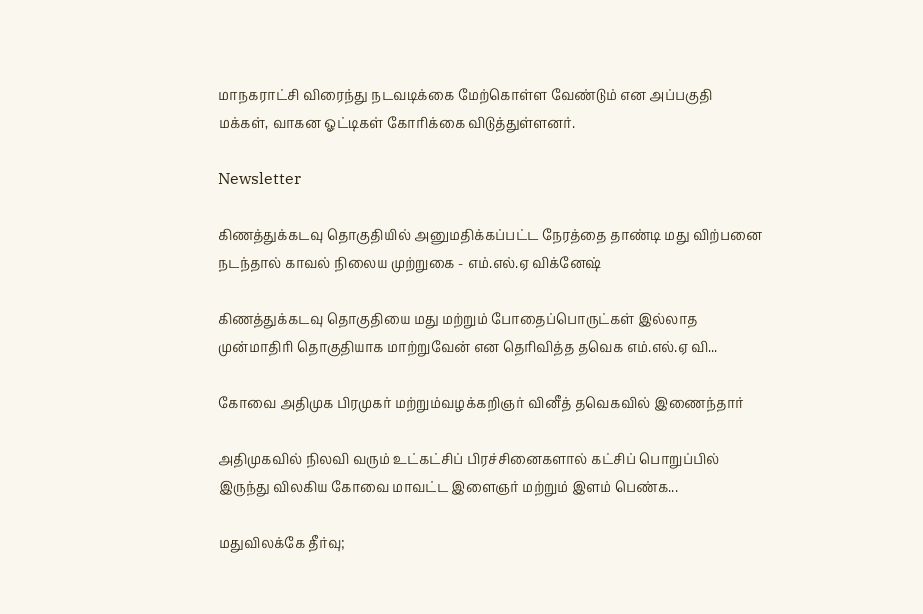மாநகராட்சி விரைந்து நடவடிக்கை மேற்கொள்ள வேண்டும் என அப்பகுதி மக்கள், வாகன ஓட்டிகள் கோரிக்கை விடுத்துள்ளனர்.

Newsletter

கிணத்துக்கடவு தொகுதியில் அனுமதிக்கப்பட்ட நேரத்தை தாண்டி மது விற்பனை நடந்தால் காவல் நிலைய முற்றுகை - எம்.எல்.ஏ விக்னேஷ்

கிணத்துக்கடவு தொகுதியை மது மற்றும் போதைப்பொருட்கள் இல்லாத முன்மாதிரி தொகுதியாக மாற்றுவேன் என தெரிவித்த தவெக எம்.எல்.ஏ வி...

கோவை அதிமுக பிரமுகர் மற்றும்வழக்கறிஞர் வினீத் தவெகவில் இணைந்தார்

அதிமுகவில் நிலவி வரும் உட்கட்சிப் பிரச்சினைகளால் கட்சிப் பொறுப்பில் இருந்து விலகிய கோவை மாவட்ட இளைஞர் மற்றும் இளம் பெண்க...

மதுவிலக்கே தீர்வு;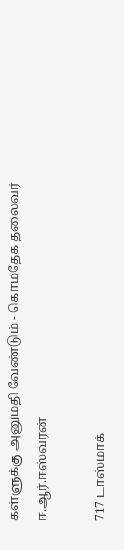கள்ளுக்கு அனுமதி வேண்டும் - கொமதேக தலைவர் ஈ.ஆர்.ஈஸ்வரன்

717 டாஸ்மாக்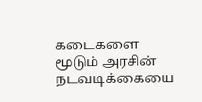கடைகளை மூடும் அரசின் நடவடிக்கையை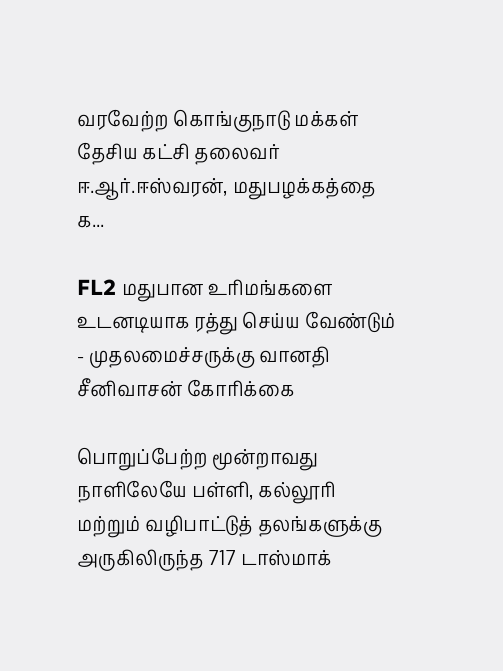வரவேற்ற கொங்குநாடு மக்கள் தேசிய கட்சி தலைவர் ஈ.ஆர்.ஈஸ்வரன், மதுபழக்கத்தை க...

FL2 மதுபான உரிமங்களை உடனடியாக ரத்து செய்ய வேண்டும் - முதலமைச்சருக்கு வானதி சீனிவாசன் கோரிக்கை

பொறுப்பேற்ற மூன்றாவது நாளிலேயே பள்ளி, கல்லூரி மற்றும் வழிபாட்டுத் தலங்களுக்கு அருகிலிருந்த 717 டாஸ்மாக்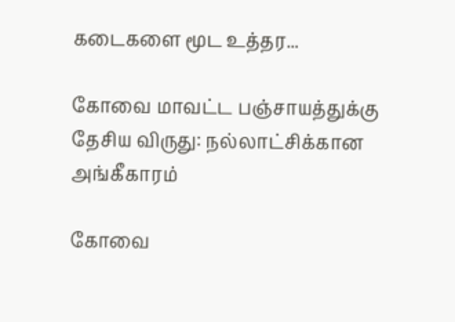கடைகளை மூட உத்தர...

கோவை மாவட்ட பஞ்சாயத்துக்கு தேசிய விருது: நல்லாட்சிக்கான அங்கீகாரம்

கோவை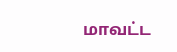மாவட்ட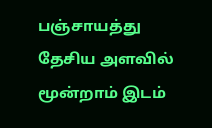பஞ்சாயத்து தேசிய அளவில் மூன்றாம் இடம்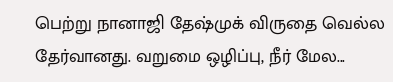பெற்று நானாஜி தேஷ்முக் விருதை வெல்ல தேர்வானது. வறுமை ஒழிப்பு, நீர் மேல...